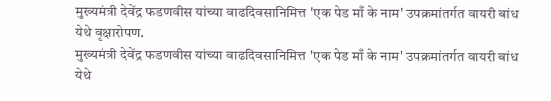मुख्यमंत्री देवेंद्र फडणवीस यांच्या वाढदिवसानिमित्त 'एक पेड माँ के नाम' उपक्रमांतर्गत वायरी बांध येथे वृक्षारोपण.
मुख्यमंत्री देवेंद्र फडणवीस यांच्या वाढदिवसानिमित्त 'एक पेड माँ के नाम' उपक्रमांतर्गत वायरी बांध येथे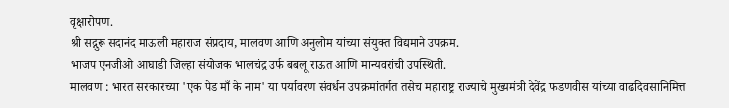वृक्षारोपण.
श्री सद्गुरू सदानंद माऊली महाराज संप्रदाय, मालवण आणि अनुलोम यांच्या संयुक्त विद्यमाने उपक्रम.
भाजप एनजीओ आघाडी जिल्हा संयोजक भालचंद्र उर्फ बबलू राऊत आणि मान्यवरांची उपस्थिती.
मालवण : भारत सरकारच्या 'एक पेड माँ के नाम' या पर्यावरण संवर्धन उपक्रमांतर्गत तसेच महाराष्ट्र राज्याचे मुख्यमंत्री देवेंद्र फडणवीस यांच्या वाढदिवसानिमित्त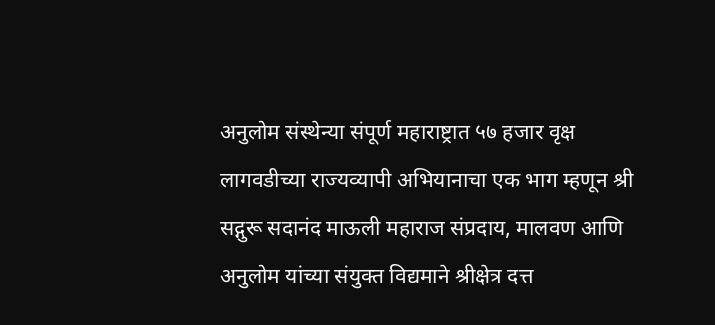अनुलोम संस्थेन्या संपूर्ण महाराष्ट्रात ५७ हजार वृक्ष लागवडीच्या राज्यव्यापी अभियानाचा एक भाग म्हणून श्री सद्गुरू सदानंद माऊली महाराज संप्रदाय, मालवण आणि अनुलोम यांच्या संयुक्त विद्यमाने श्रीक्षेत्र दत्त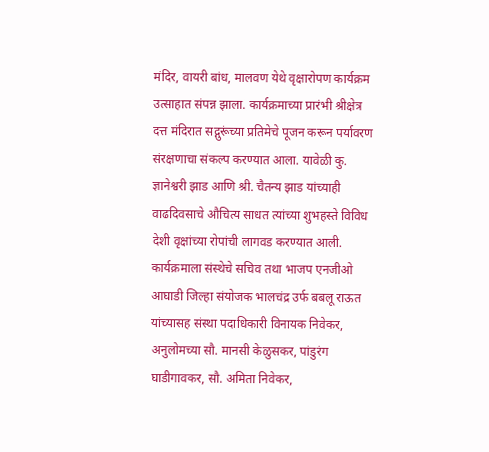मंदिर, वायरी बांध, मालवण येथे वृक्षारोपण कार्यक्रम उत्साहात संपन्न झाला. कार्यक्रमाच्या प्रारंभी श्रीक्षेत्र दत्त मंदिरात सद्गुरूंच्या प्रतिमेचे पूजन करून पर्यावरण संरक्षणाचा संकल्प करण्यात आला. यावेळी कु. ज्ञानेश्वरी झाड आणि श्री. चैतन्य झाड यांच्याही वाढदिवसाचे औचित्य साधत त्यांच्या शुभहस्ते विविध देशी वृक्षांच्या रोपांची लागवड करण्यात आली.
कार्यक्रमाला संस्थेचे सचिव तथा भाजप एनजीओ आघाडी जिल्हा संयोजक भालचंद्र उर्फ बबलू राऊत यांच्यासह संस्था पदाधिकारी विनायक निवेकर, अनुलोमच्या सौ. मानसी केळुसकर, पांडुरंग घाडीगावकर, सौ. अमिता निवेकर,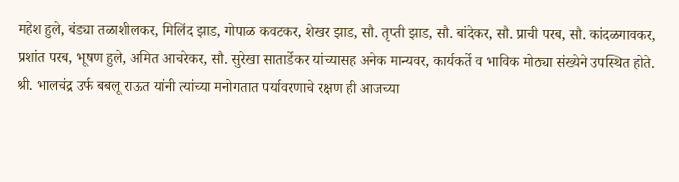महेश हुले, बंड्या तळाशीलकर, मिलिंद झाड, गोपाळ कवटकर, शेखर झाड, सौ. तृप्ती झाड, सौ. बांदेकर, सौ. प्राची परब, सौ. कांदळगावकर, प्रशांत परब, भूषण हुले, अमित आचरेकर, सौ. सुरेखा सातार्डेकर यांच्यासह अनेक मान्यवर, कार्यकर्ते व भाविक मोठ्या संख्येने उपस्थित होते.
श्री. भालचंद्र उर्फ बबलू राऊत यांनी त्यांच्या मनोगतात पर्यावरणाचे रक्षण ही आजच्या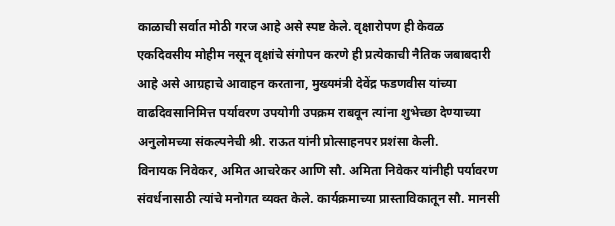काळाची सर्वात मोठी गरज आहे असे स्पष्ट केले. वृक्षारोपण ही केवळ एकदिवसीय मोहीम नसून वृक्षांचे संगोपन करणे ही प्रत्येकाची नैतिक जबाबदारी आहे असे आग्रहाचे आवाहन करताना, मुख्यमंत्री देवेंद्र फडणवीस यांच्या वाढदिवसानिमित्त पर्यावरण उपयोगी उपक्रम राबवून त्यांना शुभेच्छा देण्याच्या अनुलोमच्या संकल्पनेची श्री. राऊत यांनी प्रोत्साहनपर प्रशंसा केली.
विनायक निवेकर, अमित आचरेकर आणि सौ. अमिता निवेकर यांनीही पर्यावरण संवर्धनासाठी त्यांचे मनोगत व्यक्त केले. कार्यक्रमाच्या प्रास्ताविकातून सौ. मानसी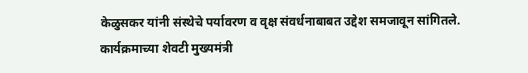केळुसकर यांनी संस्थेचे पर्यावरण व वृक्ष संवर्धनाबाबत उद्देश समजावून सांगितले.
कार्यक्रमाच्या शेवटी मुख्यमंत्री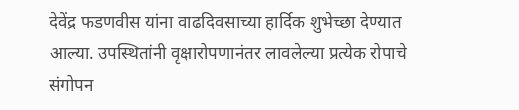देवेंद्र फडणवीस यांना वाढदिवसाच्या हार्दिक शुभेच्छा देण्यात आल्या. उपस्थितांनी वृक्षारोपणानंतर लावलेल्या प्रत्येक रोपाचे संगोपन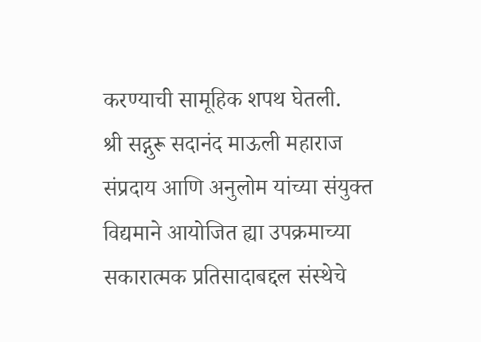करण्याची सामूहिक शपथ घेतली.
श्री सद्गुरू सदानंद माऊली महाराज संप्रदाय आणि अनुलोम यांच्या संयुक्त विद्यमाने आयोजित ह्या उपक्रमाच्या सकारात्मक प्रतिसादाबद्दल संस्थेचे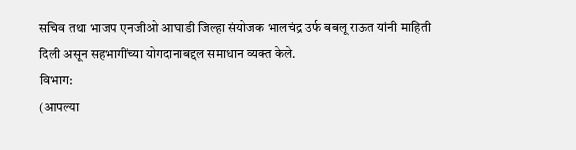सचिव तथा भाजप एनजीओ आघाडी जिल्हा संयोजक भालचंद्र उर्फ बबलू राऊत यांनी माहिती दिली असून सहभागींच्या योगदानाबद्दल समाधान व्यक्त केले.
विभाग:
(आपल्या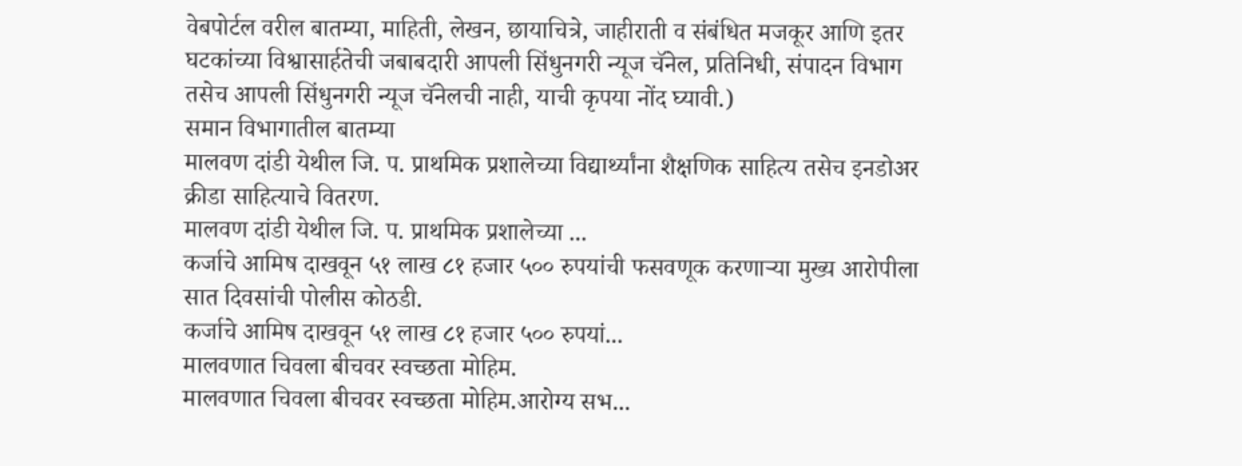वेबपोर्टल वरील बातम्या, माहिती, लेखन, छायाचित्रे, जाहीराती व संबंधित मजकूर आणि इतर घटकांच्या विश्वासार्हतेची जबाबदारी आपली सिंधुनगरी न्यूज चॅनेल, प्रतिनिधी, संपादन विभाग तसेच आपली सिंधुनगरी न्यूज चॅनेलची नाही, याची कृपया नोंद घ्यावी.)
समान विभागातील बातम्या
मालवण दांडी येथील जि. प. प्राथमिक प्रशालेच्या विद्यार्थ्यांना शैक्षणिक साहित्य तसेच इनडोअर क्रीडा साहित्याचे वितरण.
मालवण दांडी येथील जि. प. प्राथमिक प्रशालेच्या ...
कर्जाचे आमिष दाखवून ५१ लाख ८१ हजार ५०० रुपयांची फसवणूक करणाऱ्या मुख्य आरोपीला सात दिवसांची पोलीस कोठडी.
कर्जाचे आमिष दाखवून ५१ लाख ८१ हजार ५०० रुपयां...
मालवणात चिवला बीचवर स्वच्छता मोहिम.
मालवणात चिवला बीचवर स्वच्छता मोहिम.आरोग्य सभ...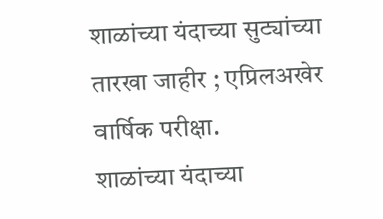शाळांच्या यंदाच्या सुट्यांच्या तारखा जाहीर ; एप्रिलअखेर वार्षिक परीक्षा.
शाळांच्या यंदाच्या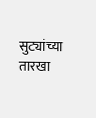सुट्यांच्या तारखा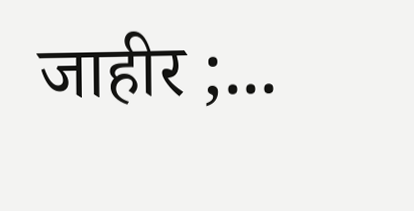जाहीर ;...